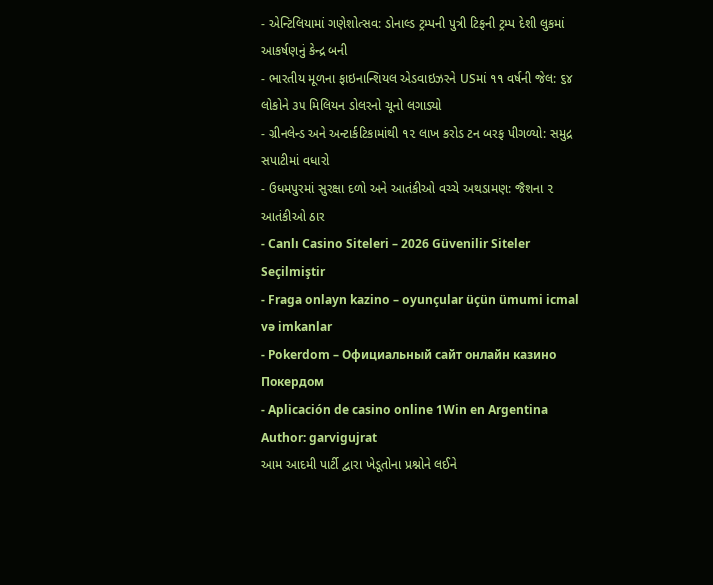- એન્ટિલિયામાં ગણેશોત્સવ: ડોનાલ્ડ ટ્રમ્પની પુત્રી ટિફની ટ્રમ્પ દેશી લુકમાં આકર્ષણનું કેન્દ્ર બની
- ભારતીય મૂળના ફાઇનાન્શિયલ એડવાઇઝરને USમાં ૧૧ વર્ષની જેલ: ૬૪ લોકોને ૩૫ મિલિયન ડોલરનો ચૂનો લગાડ્યો
- ગ્રીનલેન્ડ અને અન્ટાર્કટિકામાંથી ૧૨ લાખ કરોડ ટન બરફ પીગળ્યો: સમુદ્ર સપાટીમાં વધારો
- ઉધમપુરમાં સુરક્ષા દળો અને આતંકીઓ વચ્ચે અથડામણ: જૈશના ૨ આતંકીઓ ઠાર
- Canlı Casino Siteleri – 2026 Güvenilir Siteler Seçilmiştir
- Fraga onlayn kazino – oyunçular üçün ümumi icmal və imkanlar
- Pokerdom – Официальный сайт онлайн казино Покердом
- Aplicación de casino online 1Win en Argentina
Author: garvigujrat
આમ આદમી પાર્ટી દ્વારા ખેડૂતોના પ્રશ્નોને લઈને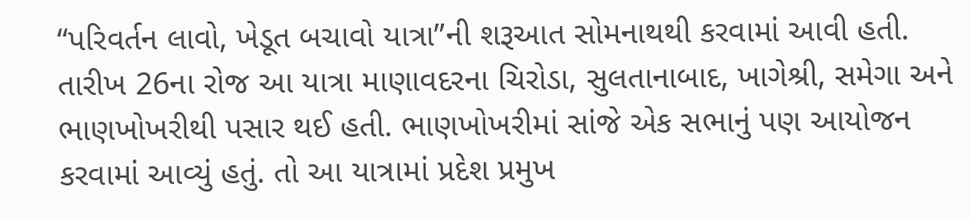“પરિવર્તન લાવો, ખેડૂત બચાવો યાત્રા”ની શરૂઆત સોમનાથથી કરવામાં આવી હતી. તારીખ 26ના રોજ આ યાત્રા માણાવદરના ચિરોડા, સુલતાનાબાદ, ખાગેશ્રી, સમેગા અને ભાણખોખરીથી પસાર થઈ હતી. ભાણખોખરીમાં સાંજે એક સભાનું પણ આયોજન કરવામાં આવ્યું હતું. તો આ યાત્રામાં પ્રદેશ પ્રમુખ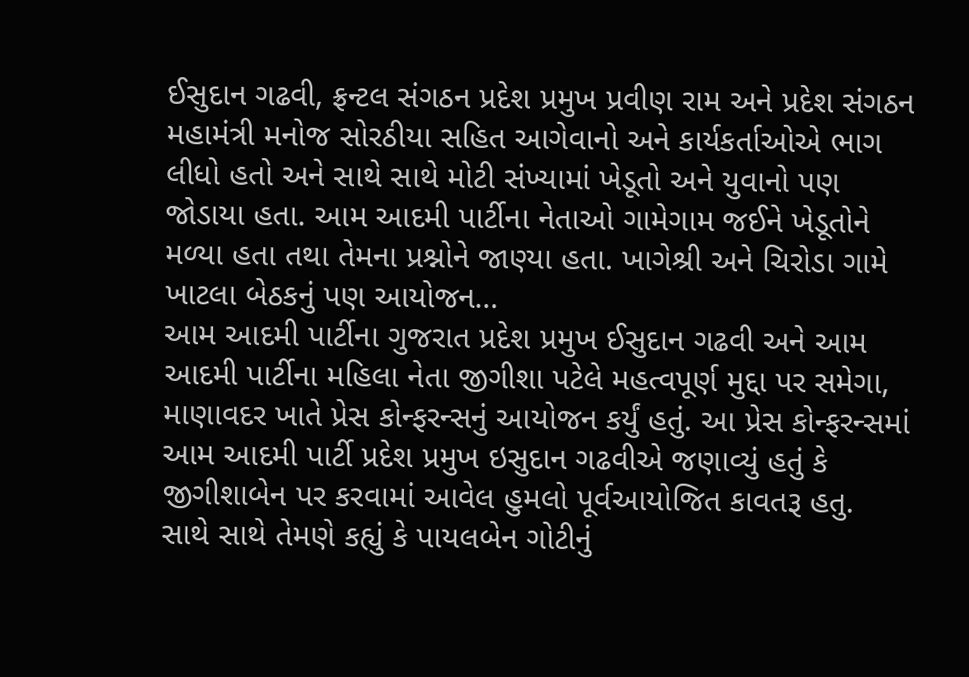ઈસુદાન ગઢવી, ફ્રન્ટલ સંગઠન પ્રદેશ પ્રમુખ પ્રવીણ રામ અને પ્રદેશ સંગઠન મહામંત્રી મનોજ સોરઠીયા સહિત આગેવાનો અને કાર્યકર્તાઓએ ભાગ લીધો હતો અને સાથે સાથે મોટી સંખ્યામાં ખેડૂતો અને યુવાનો પણ જોડાયા હતા. આમ આદમી પાર્ટીના નેતાઓ ગામેગામ જઈને ખેડૂતોને મળ્યા હતા તથા તેમના પ્રશ્નોને જાણ્યા હતા. ખાગેશ્રી અને ચિરોડા ગામે ખાટલા બેઠકનું પણ આયોજન…
આમ આદમી પાર્ટીના ગુજરાત પ્રદેશ પ્રમુખ ઈસુદાન ગઢવી અને આમ આદમી પાર્ટીના મહિલા નેતા જીગીશા પટેલે મહત્વપૂર્ણ મુદ્દા પર સમેગા, માણાવદર ખાતે પ્રેસ કોન્ફરન્સનું આયોજન કર્યું હતું. આ પ્રેસ કોન્ફરન્સમાં આમ આદમી પાર્ટી પ્રદેશ પ્રમુખ ઇસુદાન ગઢવીએ જણાવ્યું હતું કે જીગીશાબેન પર કરવામાં આવેલ હુમલો પૂર્વઆયોજિત કાવતરૂ હતુ. સાથે સાથે તેમણે કહ્યું કે પાયલબેન ગોટીનું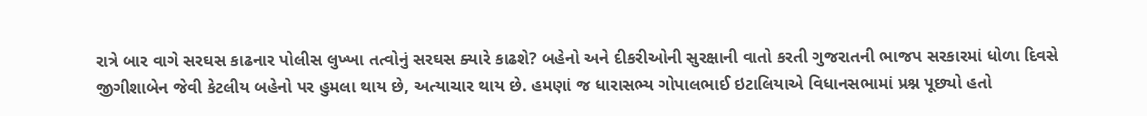રાત્રે બાર વાગે સરઘસ કાઢનાર પોલીસ લુખ્ખા તત્વોનું સરઘસ ક્યારે કાઢશે? બહેનો અને દીકરીઓની સુરક્ષાની વાતો કરતી ગુજરાતની ભાજપ સરકારમાં ધોળા દિવસે જીગીશાબેન જેવી કેટલીય બહેનો પર હુમલા થાય છે, અત્યાચાર થાય છે. હમણાં જ ધારાસભ્ય ગોપાલભાઈ ઇટાલિયાએ વિધાનસભામાં પ્રશ્ન પૂછ્યો હતો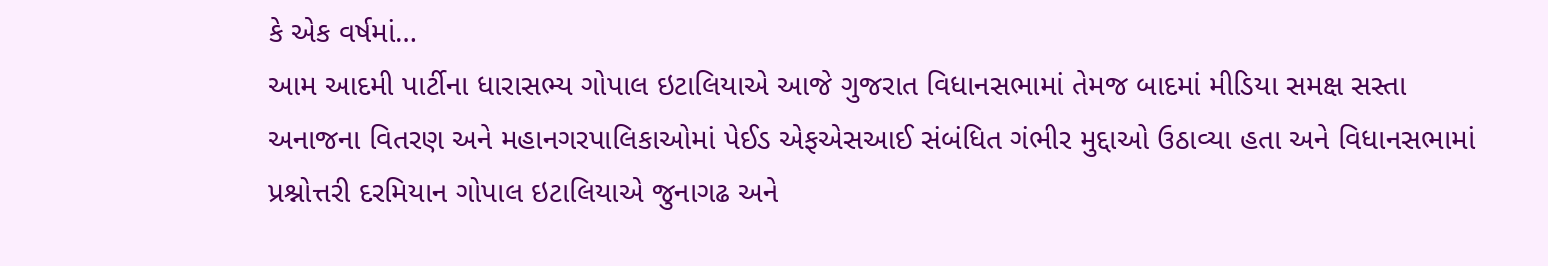કે એક વર્ષમાં…
આમ આદમી પાર્ટીના ધારાસભ્ય ગોપાલ ઇટાલિયાએ આજે ગુજરાત વિધાનસભામાં તેમજ બાદમાં મીડિયા સમક્ષ સસ્તા અનાજના વિતરણ અને મહાનગરપાલિકાઓમાં પેઈડ એફએસઆઈ સંબંધિત ગંભીર મુદ્દાઓ ઉઠાવ્યા હતા અને વિધાનસભામાં પ્રશ્નોત્તરી દરમિયાન ગોપાલ ઇટાલિયાએ જુનાગઢ અને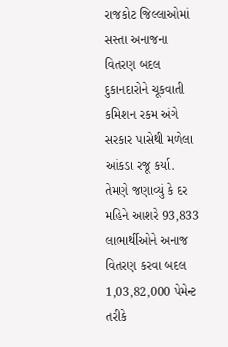રાજકોટ જિલ્લાઓમાં સસ્તા અનાજના વિતરણ બદલ દુકાનદારોને ચૂકવાતી કમિશન રકમ અંગે સરકાર પાસેથી મળેલા આંકડા રજૂ કર્યા. તેમણે જણાવ્યું કે દર મહિને આશરે 93,833 લાભાર્થીઓને અનાજ વિતરણ કરવા બદલ 1,03,82,000 પેમેન્ટ તરીકે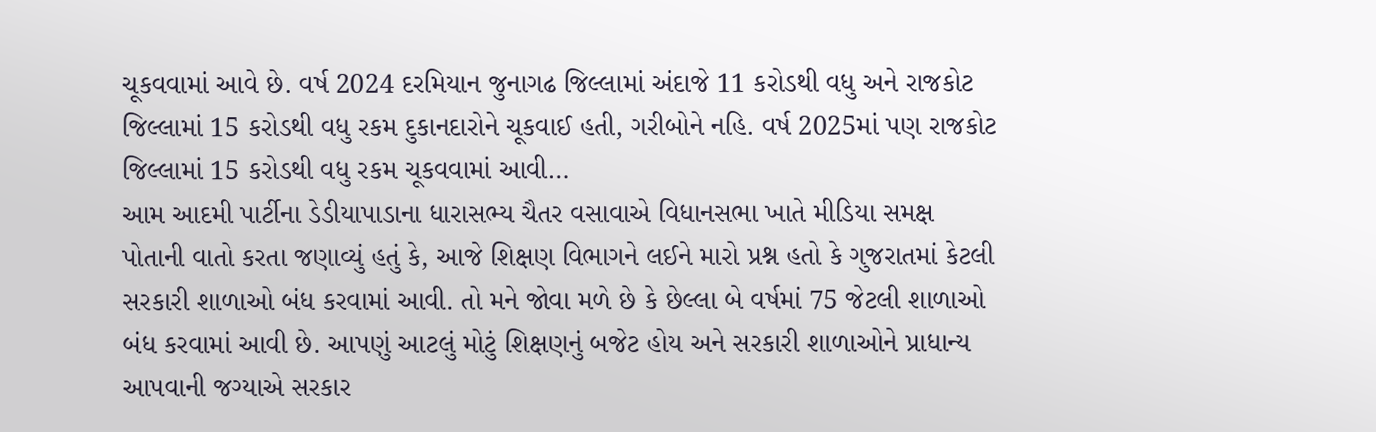ચૂકવવામાં આવે છે. વર્ષ 2024 દરમિયાન જુનાગઢ જિલ્લામાં અંદાજે 11 કરોડથી વધુ અને રાજકોટ જિલ્લામાં 15 કરોડથી વધુ રકમ દુકાનદારોને ચૂકવાઈ હતી, ગરીબોને નહિ. વર્ષ 2025માં પણ રાજકોટ જિલ્લામાં 15 કરોડથી વધુ રકમ ચૂકવવામાં આવી…
આમ આદમી પાર્ટીના ડેડીયાપાડાના ધારાસભ્ય ચૈતર વસાવાએ વિધાનસભા ખાતે મીડિયા સમક્ષ પોતાની વાતો કરતા જણાવ્યું હતું કે, આજે શિક્ષણ વિભાગને લઈને મારો પ્રશ્ન હતો કે ગુજરાતમાં કેટલી સરકારી શાળાઓ બંધ કરવામાં આવી. તો મને જોવા મળે છે કે છેલ્લા બે વર્ષમાં 75 જેટલી શાળાઓ બંધ કરવામાં આવી છે. આપણું આટલું મોટું શિક્ષણનું બજેટ હોય અને સરકારી શાળાઓને પ્રાધાન્ય આપવાની જગ્યાએ સરકાર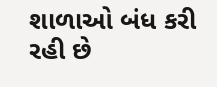શાળાઓ બંધ કરી રહી છે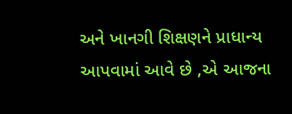અને ખાનગી શિક્ષણને પ્રાધાન્ય આપવામાં આવે છે ,એ આજના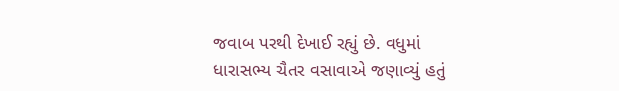જવાબ પરથી દેખાઈ રહ્યું છે. વધુમાં ધારાસભ્ય ચૈતર વસાવાએ જણાવ્યું હતું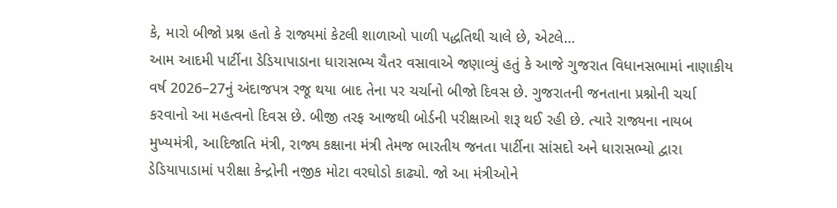કે, મારો બીજો પ્રશ્ન હતો કે રાજ્યમાં કેટલી શાળાઓ પાળી પદ્ધતિથી ચાલે છે, એટલે…
આમ આદમી પાર્ટીના ડેડિયાપાડાના ધારાસભ્ય ચૈતર વસાવાએ જણાવ્યું હતું કે આજે ગુજરાત વિધાનસભામાં નાણાકીય વર્ષ 2026–27નું અંદાજપત્ર રજૂ થયા બાદ તેના પર ચર્ચાનો બીજો દિવસ છે. ગુજરાતની જનતાના પ્રશ્નોની ચર્ચા કરવાનો આ મહત્વનો દિવસ છે. બીજી તરફ આજથી બોર્ડની પરીક્ષાઓ શરૂ થઈ રહી છે. ત્યારે રાજ્યના નાયબ મુખ્યમંત્રી, આદિજાતિ મંત્રી, રાજ્ય કક્ષાના મંત્રી તેમજ ભારતીય જનતા પાર્ટીના સાંસદો અને ધારાસભ્યો દ્વારા ડેડિયાપાડામાં પરીક્ષા કેન્દ્રોની નજીક મોટા વરઘોડો કાઢ્યો. જો આ મંત્રીઓને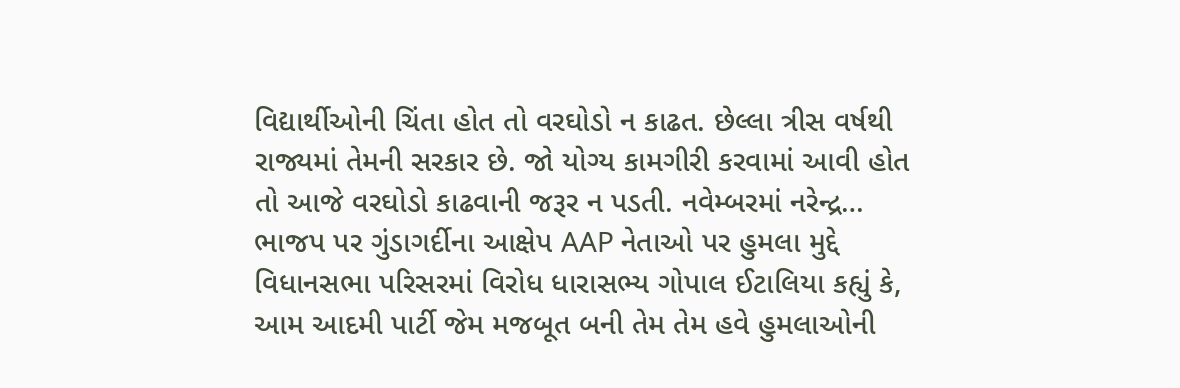વિદ્યાર્થીઓની ચિંતા હોત તો વરઘોડો ન કાઢત. છેલ્લા ત્રીસ વર્ષથી રાજ્યમાં તેમની સરકાર છે. જો યોગ્ય કામગીરી કરવામાં આવી હોત તો આજે વરઘોડો કાઢવાની જરૂર ન પડતી. નવેમ્બરમાં નરેન્દ્ર…
ભાજપ પર ગુંડાગર્દીના આક્ષેપ AAP નેતાઓ પર હુમલા મુદ્દે વિધાનસભા પરિસરમાં વિરોધ ધારાસભ્ય ગોપાલ ઈટાલિયા કહ્યું કે, આમ આદમી પાર્ટી જેમ મજબૂત બની તેમ તેમ હવે હુમલાઓની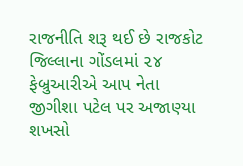રાજનીતિ શરૂ થઈ છે રાજકોટ જિલ્લાના ગોંડલમાં ૨૪ ફેબ્રુઆરીએ આપ નેતા જીગીશા પટેલ પર અજાણ્યા શખસો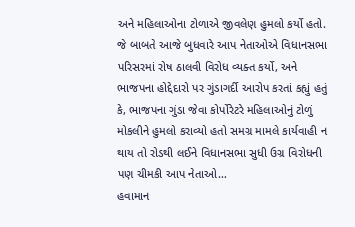અને મહિલાઓના ટોળાએ જીવલેણ હુમલો કર્યો હતો. જે બાબતે આજે બુધવારે આપ નેતાઓએ વિધાનસભા પરિસરમાં રોષ ઠાલવી વિરોધ વ્યક્ત કર્યો, અને ભાજપના હોદ્દેદારો પર ગુંડાગર્દી આરોપ કરતાં કહ્યું હતું કે, ભાજપના ગુંડા જેવા કોર્પોરેટરે મહિલાઓનું ટોળું મોકલીને હુમલો કરાવ્યો હતો સમગ્ર મામલે કાર્યવાહી ન થાય તો રોડથી લઈને વિધાનસભા સુધી ઉગ્ર વિરોધની પણ ચીમકી આપ નેતાઓ…
હવામાન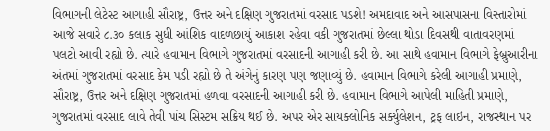વિભાગની લેટેસ્ટ આગાહી સૌરાષ્ટ્ર, ઉત્તર અને દક્ષિણ ગુજરાતમાં વરસાદ પડશે! અમદાવાદ અને આસપાસના વિસ્તારોમાં આજે સવારે ૮.૩૦ કલાક સુધી આંશિક વાદળછાયું આકાશ રહેવા વકી ગુજરાતમાં છેલ્લા થોડા દિવસથી વાતાવરણમાં પલટો આવી રહ્યો છે. ત્યારે હવામાન વિભાગે ગુજરાતમાં વરસાદની આગાહી કરી છે. આ સાથે હવામાન વિભાગે ફેબ્રુઆરીના અંતમાં ગુજરાતમાં વરસાદ કેમ પડી રહ્યો છે તે અંગેનું કારણ પણ જણાવ્યું છે. હવામાન વિભાગે કરેલી આગાહી પ્રમાણે, સૌરાષ્ટ્ર, ઉત્તર અને દક્ષિણ ગુજરાતમાં હળવા વરસાદની આગાહી કરી છે. હવામાન વિભાગે આપેલી માહિતી પ્રમાણે, ગુજરાતમાં વરસાદ લાવે તેવી પાંચ સિસ્ટમ સક્રિય થઈ છે. અપર એર સાયક્લોનિક સર્ક્યુલેશન, ટ્રફ લાઇન, રાજસ્થાન પર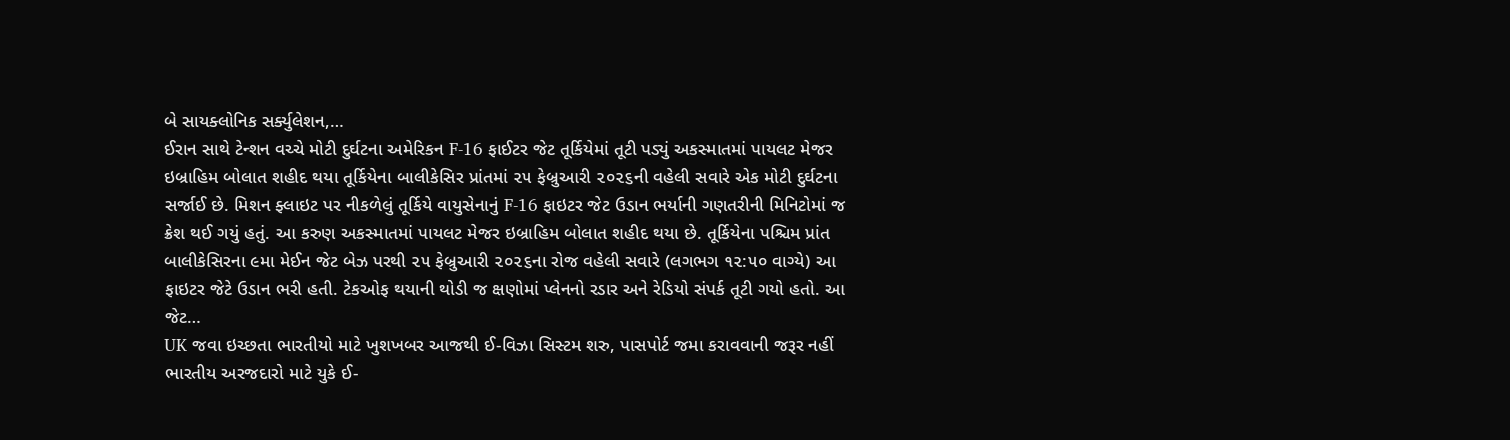બે સાયક્લોનિક સર્ક્યુલેશન,…
ઈરાન સાથે ટેન્શન વચ્ચે મોટી દુર્ઘટના અમેરિકન F-16 ફાઈટર જેટ તૂર્કિયેમાં તૂટી પડ્યું અકસ્માતમાં પાયલટ મેજર ઇબ્રાહિમ બોલાત શહીદ થયા તૂર્કિયેના બાલીકેસિર પ્રાંતમાં ૨૫ ફેબ્રુઆરી ૨૦૨૬ની વહેલી સવારે એક મોટી દુર્ઘટના સર્જાઈ છે. મિશન ફ્લાઇટ પર નીકળેલું તૂર્કિયે વાયુસેનાનું F-16 ફાઇટર જેટ ઉડાન ભર્યાની ગણતરીની મિનિટોમાં જ ક્રેશ થઈ ગયું હતું. આ કરુણ અકસ્માતમાં પાયલટ મેજર ઇબ્રાહિમ બોલાત શહીદ થયા છે. તૂર્કિયેના પશ્ચિમ પ્રાંત બાલીકેસિરના ૯મા મેઈન જેટ બેઝ પરથી ૨૫ ફેબ્રુઆરી ૨૦૨૬ના રોજ વહેલી સવારે (લગભગ ૧૨:૫૦ વાગ્યે) આ ફાઇટર જેટે ઉડાન ભરી હતી. ટેકઓફ થયાની થોડી જ ક્ષણોમાં પ્લેનનો રડાર અને રેડિયો સંપર્ક તૂટી ગયો હતો. આ જેટ…
UK જવા ઇચ્છતા ભારતીયો માટે ખુશખબર આજથી ઈ-વિઝા સિસ્ટમ શરુ, પાસપોર્ટ જમા કરાવવાની જરૂર નહીં ભારતીય અરજદારો માટે યુકે ઈ-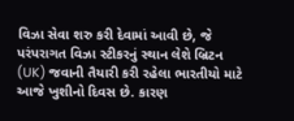વિઝા સેવા શરુ કરી દેવામાં આવી છે, જે પરંપરાગત વિઝા સ્ટીકરનું સ્થાન લેશે બ્રિટન (UK) જવાની તૈયારી કરી રહેલા ભારતીયો માટે આજે ખુશીનો દિવસ છે. કારણ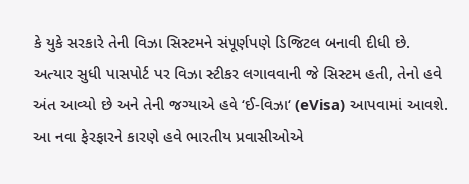કે યુકે સરકારે તેની વિઝા સિસ્ટમને સંપૂર્ણપણે ડિજિટલ બનાવી દીધી છે. અત્યાર સુધી પાસપોર્ટ પર વિઝા સ્ટીકર લગાવવાની જે સિસ્ટમ હતી, તેનો હવે અંત આવ્યો છે અને તેની જગ્યાએ હવે ‘ઈ-વિઝા‘ (eVisa) આપવામાં આવશે. આ નવા ફેરફારને કારણે હવે ભારતીય પ્રવાસીઓએ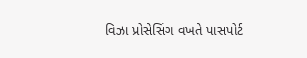વિઝા પ્રોસેસિંગ વખતે પાસપોર્ટ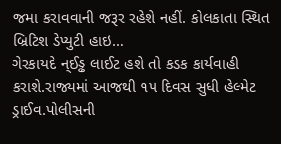જમા કરાવવાની જરૂર રહેશે નહીં. કોલકાતા સ્થિત બ્રિટિશ ડેપ્યુટી હાઇ…
ગેરકાયદે ન્ઈડ્ઢ લાઈટ હશે તો કડક કાર્યવાહી કરાશે.રાજ્યમાં આજથી ૧૫ દિવસ સુધી હેલ્મેટ ડ્રાઈવ.પોલીસની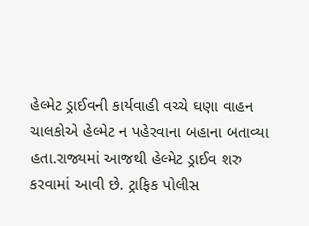હેલ્મેટ ડ્રાઈવની કાર્યવાહી વચ્ચે ઘણા વાહન ચાલકોએ હેલ્મેટ ન પહેરવાના બહાના બતાવ્યા હતા.રાજ્યમાં આજથી હેલ્મેટ ડ્રાઈવ શરુ કરવામાં આવી છે. ટ્રાફિક પોલીસ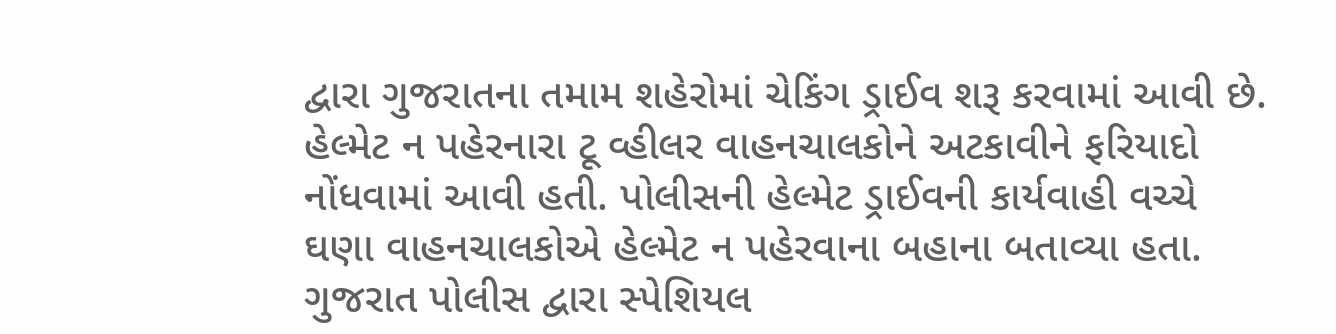દ્વારા ગુજરાતના તમામ શહેરોમાં ચેકિંગ ડ્રાઈવ શરૂ કરવામાં આવી છે. હેલ્મેટ ન પહેરનારા ટૂ વ્હીલર વાહનચાલકોને અટકાવીને ફરિયાદો નોંધવામાં આવી હતી. પોલીસની હેલ્મેટ ડ્રાઈવની કાર્યવાહી વચ્ચે ઘણા વાહનચાલકોએ હેલ્મેટ ન પહેરવાના બહાના બતાવ્યા હતા. ગુજરાત પોલીસ દ્વારા સ્પેશિયલ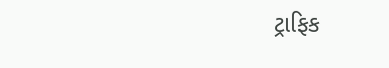ટ્રાફિક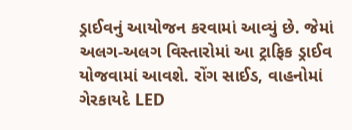ડ્રાઈવનું આયોજન કરવામાં આવ્યું છે. જેમાં અલગ-અલગ વિસ્તારોમાં આ ટ્રાફિક ડ્રાઈવ યોજવામાં આવશે. રોંગ સાઈડ, વાહનોમાં ગેરકાયદે LED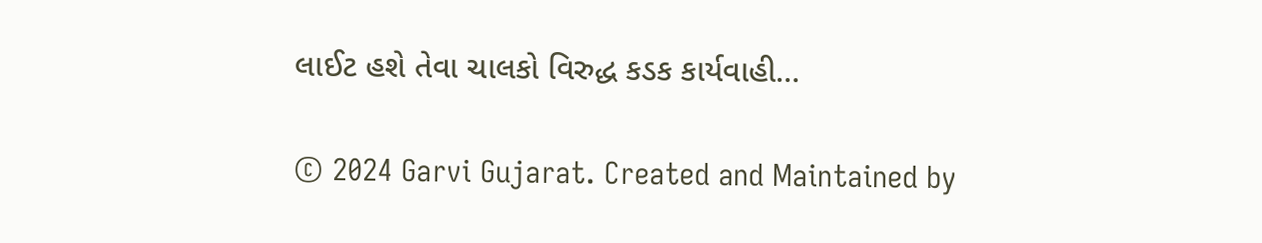લાઈટ હશે તેવા ચાલકો વિરુદ્ધ કડક કાર્યવાહી…

© 2024 Garvi Gujarat. Created and Maintained by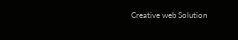Creative web Solution